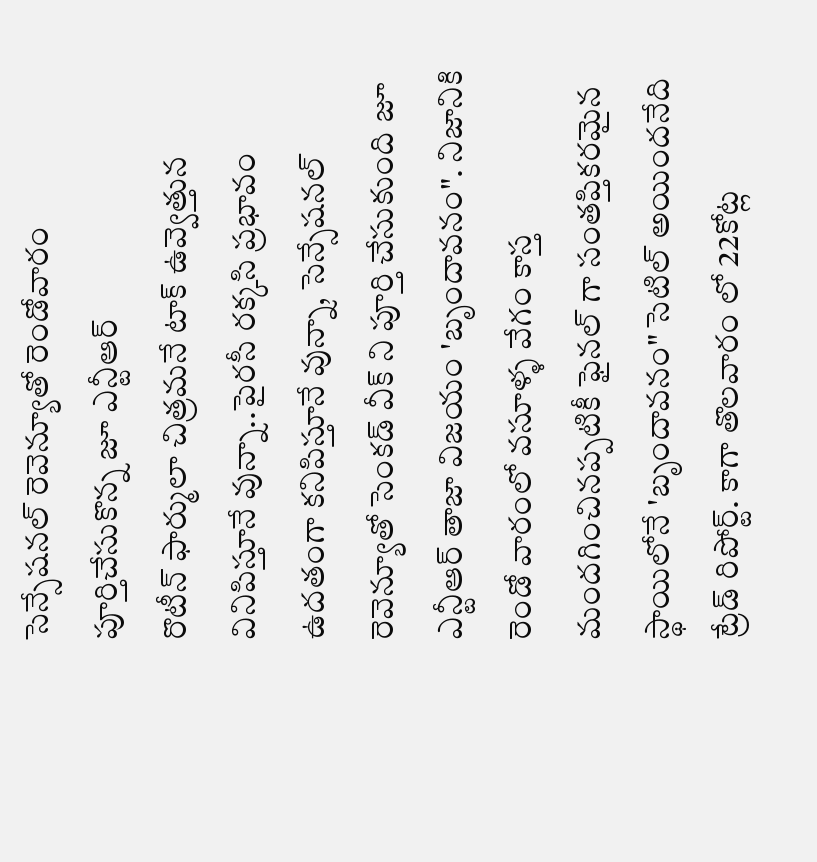సెన్సేషనల్ రెవెన్యూతో రెండోవారం పూర్తిచేసుకొన్న జూ ఎన్టీఆర్
రొటీన్ ఫార్ములా చిత్రమనే టాక్ ఉవ్వెత్తున వినిపిస్తూనే వున్నా..పైరసీ రక్కసి ప్రభావం ఉదతంగా కనిపిస్తూనే వున్నా, సెన్సేషనల్ రెవెన్యూతో సెంకడ్ వీక్ ని పూర్తి చేసుకుంది జూ ఎన్టీఆర్ తాజా విజయం 'బృందావనం". నిజానికి రెండో వారంలో వసూళ్ళ వేగం కాస్త మందగించినప్పటికీ ఫైనల్ గా సంతప్తికరమైన స్థాయిలోనే 'బృందావనం" సెటిల్ అయిందనేది ట్రేడ్ రిపోర్ట్. కాగా తొలవారం లో 22కోట్ల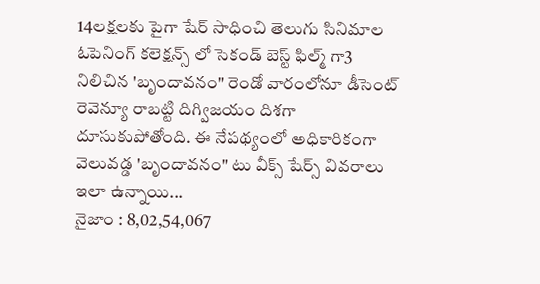14లక్షలకు పైగా షేర్ సాధించి తెలుగు సినిమాల ఓపెనింగ్ కలెక్షన్స్ లో సెకండ్ బెస్ట్ ఫిల్మ్ గా3 నిలిచిన 'బృందావనం" రెండో వారంలోనూ డీసెంట్ రెవెన్యూ రాబట్టి దిగ్విజయం దిశగా దూసుకుపోతోంది. ఈ నేపథ్యంలో అధికారికంగా వెలువడ్డ 'బృందావనం" టు వీక్స్ షేర్స్ వివరాలు ఇలా ఉన్నాయి...
నైజాం : 8,02,54,067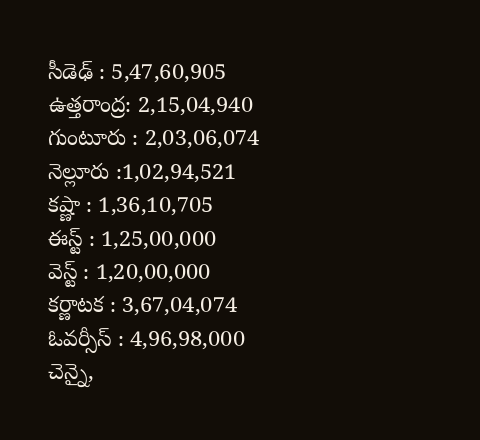సీడెఢ్ : 5,47,60,905
ఉత్తరాంద్ర: 2,15,04,940
గుంటూరు : 2,03,06,074
నెల్లూరు :1,02,94,521
కష్ణా : 1,36,10,705
ఈస్ట్ : 1,25,00,000
వెస్ట్ : 1,20,00,000
కర్ణాటక : 3,67,04,074
ఓవర్సీస్ : 4,96,98,000
చెన్నై,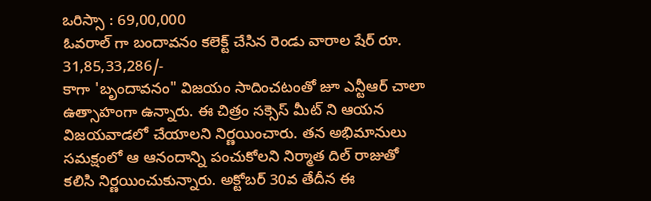ఒరిస్సా : 69,00,000
ఓవరాల్ గా బందావనం కలెక్ట్ చేసిన రెండు వారాల షేర్ రూ. 31,85,33,286/-
కాగా 'బృందావనం" విజయం సాదించటంతో జూ ఎన్టీఆర్ చాలా ఉత్సాహంగా ఉన్నారు. ఈ చిత్రం సక్సెస్ మీట్ ని ఆయన విజయవాడలో చేయాలని నిర్ణయించారు. తన అభిమానులు సమక్షంలో ఆ ఆనందాన్ని పంచుకోలని నిర్మాత దిల్ రాజుతో కలిసి నిర్ణయించుకున్నారు. అక్టోబర్ 30వ తేదీన ఈ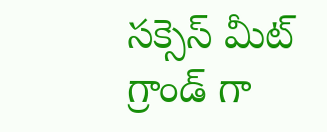సక్సెస్ మీట్ గ్రాండ్ గా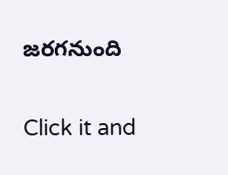జరగనుంది


Click it and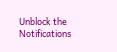Unblock the Notifications